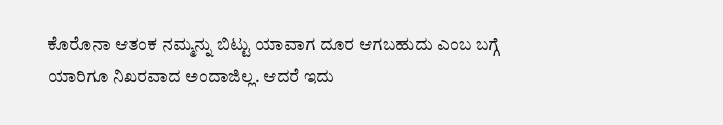ಕೊರೊನಾ ಆತಂಕ ನಮ್ಮನ್ನು ಬಿಟ್ಟು ಯಾವಾಗ ದೂರ ಆಗಬಹುದು ಎಂಬ ಬಗ್ಗೆ ಯಾರಿಗೂ ನಿಖರವಾದ ಅಂದಾಜಿಲ್ಲ. ಆದರೆ ಇದು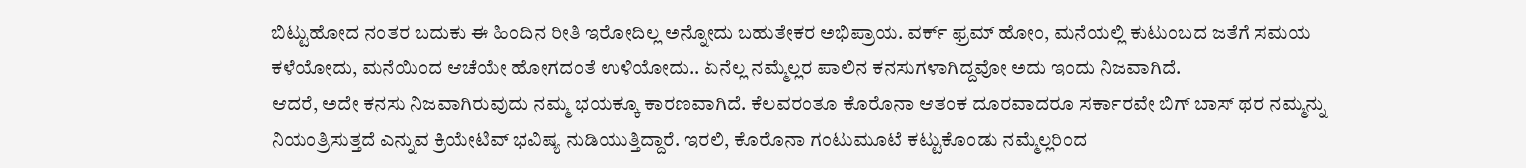ಬಿಟ್ಟುಹೋದ ನಂತರ ಬದುಕು ಈ ಹಿಂದಿನ ರೀತಿ ಇರೋದಿಲ್ಲ ಅನ್ನೋದು ಬಹುತೇಕರ ಅಭಿಪ್ರಾಯ. ವರ್ಕ್ ಫ್ರಮ್ ಹೋಂ, ಮನೆಯಲ್ಲಿ ಕುಟುಂಬದ ಜತೆಗೆ ಸಮಯ ಕಳೆಯೋದು, ಮನೆಯಿಂದ ಆಚೆಯೇ ಹೋಗದಂತೆ ಉಳಿಯೋದು.. ಏನೆಲ್ಲ ನಮ್ಮೆಲ್ಲರ ಪಾಲಿನ ಕನಸುಗಳಾಗಿದ್ದವೋ ಅದು ಇಂದು ನಿಜವಾಗಿದೆ.
ಆದರೆ, ಅದೇ ಕನಸು ನಿಜವಾಗಿರುವುದು ನಮ್ಮ ಭಯಕ್ಕೂ ಕಾರಣವಾಗಿದೆ. ಕೆಲವರಂತೂ ಕೊರೊನಾ ಆತಂಕ ದೂರವಾದರೂ ಸರ್ಕಾರವೇ ಬಿಗ್ ಬಾಸ್ ಥರ ನಮ್ಮನ್ನು ನಿಯಂತ್ರಿಸುತ್ತದೆ ಎನ್ನುವ ಕ್ರಿಯೇಟಿವ್ ಭವಿಷ್ಯ ನುಡಿಯುತ್ತಿದ್ದಾರೆ. ಇರಲಿ, ಕೊರೊನಾ ಗಂಟುಮೂಟೆ ಕಟ್ಟುಕೊಂಡು ನಮ್ಮೆಲ್ಲರಿಂದ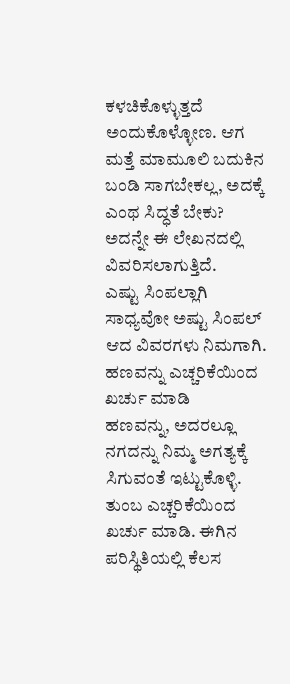ಕಳಚಿಕೊಳ್ಳುತ್ತದೆ ಅಂದುಕೊಳ್ಳೋಣ. ಆಗ ಮತ್ತೆ ಮಾಮೂಲಿ ಬದುಕಿನ ಬಂಡಿ ಸಾಗಬೇಕಲ್ಲ, ಅದಕ್ಕೆ ಎಂಥ ಸಿದ್ಧತೆ ಬೇಕು? ಅದನ್ನೇ ಈ ಲೇಖನದಲ್ಲಿ ವಿವರಿಸಲಾಗುತ್ತಿದೆ.
ಎಷ್ಟು ಸಿಂಪಲ್ಲಾಗಿ ಸಾಧ್ಯವೋ ಅಷ್ಟು ಸಿಂಪಲ್ ಆದ ವಿವರಗಳು ನಿಮಗಾಗಿ.
ಹಣವನ್ನು ಎಚ್ಚರಿಕೆಯಿಂದ ಖರ್ಚು ಮಾಡಿ
ಹಣವನ್ನು, ಅದರಲ್ಲೂ ನಗದನ್ನು ನಿಮ್ಮ ಅಗತ್ಯಕ್ಕೆ ಸಿಗುವಂತೆ ಇಟ್ಟುಕೊಳ್ಳಿ. ತುಂಬ ಎಚ್ಚರಿಕೆಯಿಂದ ಖರ್ಚು ಮಾಡಿ. ಈಗಿನ ಪರಿಸ್ಥಿತಿಯಲ್ಲಿ ಕೆಲಸ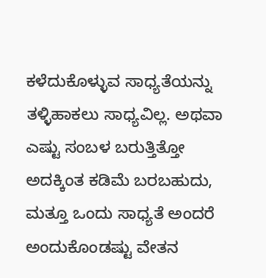ಕಳೆದುಕೊಳ್ಳುವ ಸಾಧ್ಯತೆಯನ್ನು ತಳ್ಳಿಹಾಕಲು ಸಾಧ್ಯವಿಲ್ಲ. ಅಥವಾ ಎಷ್ಟು ಸಂಬಳ ಬರುತ್ತಿತ್ತೋ ಅದಕ್ಕಿಂತ ಕಡಿಮೆ ಬರಬಹುದು, ಮತ್ತೂ ಒಂದು ಸಾಧ್ಯತೆ ಅಂದರೆ ಅಂದುಕೊಂಡಷ್ಟು ವೇತನ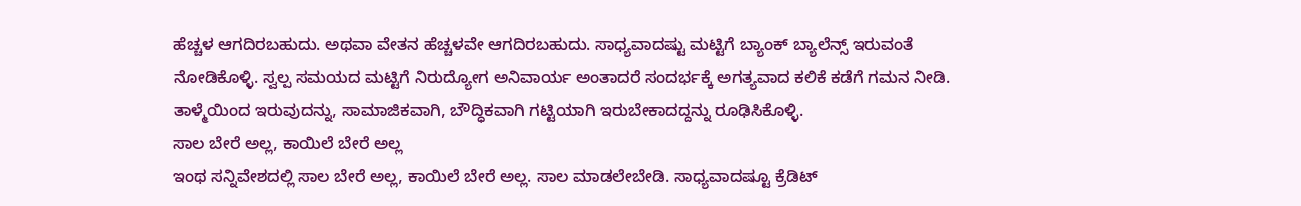ಹೆಚ್ಚಳ ಆಗದಿರಬಹುದು. ಅಥವಾ ವೇತನ ಹೆಚ್ಚಳವೇ ಆಗದಿರಬಹುದು. ಸಾಧ್ಯವಾದಷ್ಟು ಮಟ್ಟಿಗೆ ಬ್ಯಾಂಕ್ ಬ್ಯಾಲೆನ್ಸ್ ಇರುವಂತೆ ನೋಡಿಕೊಳ್ಳಿ. ಸ್ವಲ್ಪ ಸಮಯದ ಮಟ್ಟಿಗೆ ನಿರುದ್ಯೋಗ ಅನಿವಾರ್ಯ ಅಂತಾದರೆ ಸಂದರ್ಭಕ್ಕೆ ಅಗತ್ಯವಾದ ಕಲಿಕೆ ಕಡೆಗೆ ಗಮನ ನೀಡಿ. ತಾಳ್ಮೆಯಿಂದ ಇರುವುದನ್ನು, ಸಾಮಾಜಿಕವಾಗಿ, ಬೌದ್ಧಿಕವಾಗಿ ಗಟ್ಟಿಯಾಗಿ ಇರುಬೇಕಾದದ್ದನ್ನು ರೂಢಿಸಿಕೊಳ್ಳಿ.
ಸಾಲ ಬೇರೆ ಅಲ್ಲ, ಕಾಯಿಲೆ ಬೇರೆ ಅಲ್ಲ
ಇಂಥ ಸನ್ನಿವೇಶದಲ್ಲಿ ಸಾಲ ಬೇರೆ ಅಲ್ಲ, ಕಾಯಿಲೆ ಬೇರೆ ಅಲ್ಲ. ಸಾಲ ಮಾಡಲೇಬೇಡಿ. ಸಾಧ್ಯವಾದಷ್ಟೂ ಕ್ರೆಡಿಟ್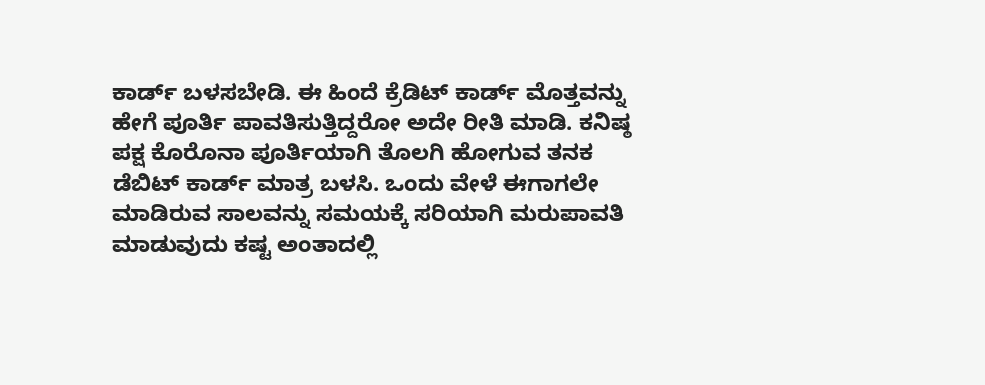ಕಾರ್ಡ್ ಬಳಸಬೇಡಿ. ಈ ಹಿಂದೆ ಕ್ರೆಡಿಟ್ ಕಾರ್ಡ್ ಮೊತ್ತವನ್ನು ಹೇಗೆ ಪೂರ್ತಿ ಪಾವತಿಸುತ್ತಿದ್ದರೋ ಅದೇ ರೀತಿ ಮಾಡಿ. ಕನಿಷ್ಠ ಪಕ್ಷ ಕೊರೊನಾ ಪೂರ್ತಿಯಾಗಿ ತೊಲಗಿ ಹೋಗುವ ತನಕ ಡೆಬಿಟ್ ಕಾರ್ಡ್ ಮಾತ್ರ ಬಳಸಿ. ಒಂದು ವೇಳೆ ಈಗಾಗಲೇ ಮಾಡಿರುವ ಸಾಲವನ್ನು ಸಮಯಕ್ಕೆ ಸರಿಯಾಗಿ ಮರುಪಾವತಿ ಮಾಡುವುದು ಕಷ್ಟ ಅಂತಾದಲ್ಲಿ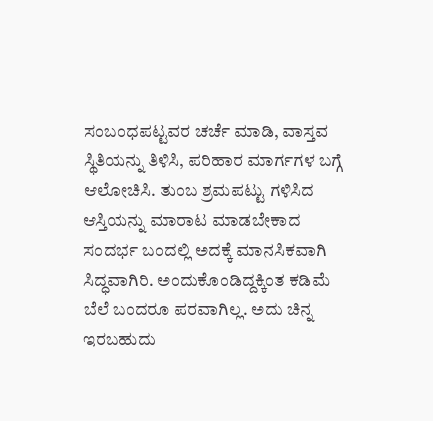ಸಂಬಂಧಪಟ್ಟವರ ಚರ್ಚೆ ಮಾಡಿ, ವಾಸ್ತವ ಸ್ಥಿತಿಯನ್ನು ತಿಳಿಸಿ, ಪರಿಹಾರ ಮಾರ್ಗಗಳ ಬಗ್ಗೆ ಆಲೋಚಿಸಿ. ತುಂಬ ಶ್ರಮಪಟ್ಟು ಗಳಿಸಿದ ಆಸ್ತಿಯನ್ನು ಮಾರಾಟ ಮಾಡಬೇಕಾದ ಸಂದರ್ಭ ಬಂದಲ್ಲಿ ಅದಕ್ಕೆ ಮಾನಸಿಕವಾಗಿ ಸಿದ್ಧವಾಗಿರಿ. ಅಂದುಕೊಂಡಿದ್ದಕ್ಕಿಂತ ಕಡಿಮೆ ಬೆಲೆ ಬಂದರೂ ಪರವಾಗಿಲ್ಲ. ಅದು ಚಿನ್ನ ಇರಬಹುದು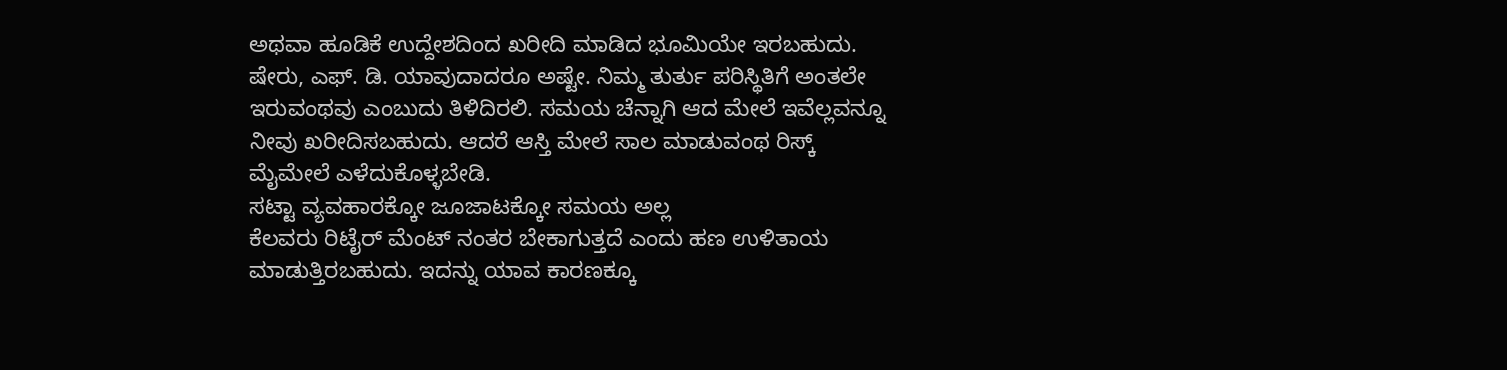ಅಥವಾ ಹೂಡಿಕೆ ಉದ್ದೇಶದಿಂದ ಖರೀದಿ ಮಾಡಿದ ಭೂಮಿಯೇ ಇರಬಹುದು. ಷೇರು, ಎಫ್. ಡಿ. ಯಾವುದಾದರೂ ಅಷ್ಟೇ. ನಿಮ್ಮ ತುರ್ತು ಪರಿಸ್ಥಿತಿಗೆ ಅಂತಲೇ ಇರುವಂಥವು ಎಂಬುದು ತಿಳಿದಿರಲಿ. ಸಮಯ ಚೆನ್ನಾಗಿ ಆದ ಮೇಲೆ ಇವೆಲ್ಲವನ್ನೂ ನೀವು ಖರೀದಿಸಬಹುದು. ಆದರೆ ಆಸ್ತಿ ಮೇಲೆ ಸಾಲ ಮಾಡುವಂಥ ರಿಸ್ಕ್ ಮೈಮೇಲೆ ಎಳೆದುಕೊಳ್ಳಬೇಡಿ.
ಸಟ್ಟಾ ವ್ಯವಹಾರಕ್ಕೋ ಜೂಜಾಟಕ್ಕೋ ಸಮಯ ಅಲ್ಲ
ಕೆಲವರು ರಿಟೈರ್ ಮೆಂಟ್ ನಂತರ ಬೇಕಾಗುತ್ತದೆ ಎಂದು ಹಣ ಉಳಿತಾಯ ಮಾಡುತ್ತಿರಬಹುದು. ಇದನ್ನು ಯಾವ ಕಾರಣಕ್ಕೂ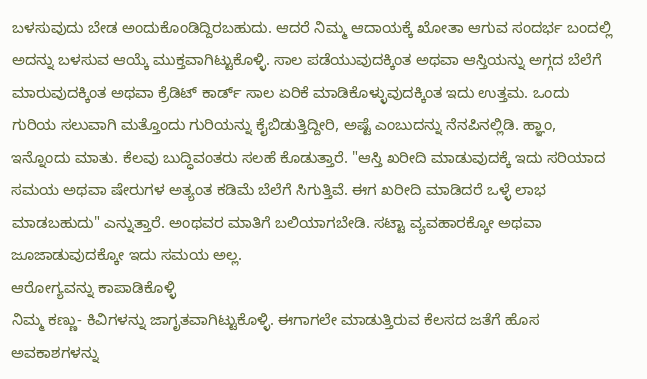ಬಳಸುವುದು ಬೇಡ ಅಂದುಕೊಂಡಿದ್ದಿರಬಹುದು. ಆದರೆ ನಿಮ್ಮ ಆದಾಯಕ್ಕೆ ಖೋತಾ ಆಗುವ ಸಂದರ್ಭ ಬಂದಲ್ಲಿ ಅದನ್ನು ಬಳಸುವ ಆಯ್ಕೆ ಮುಕ್ತವಾಗಿಟ್ಟುಕೊಳ್ಳಿ. ಸಾಲ ಪಡೆಯುವುದಕ್ಕಿಂತ ಅಥವಾ ಆಸ್ತಿಯನ್ನು ಅಗ್ಗದ ಬೆಲೆಗೆ ಮಾರುವುದಕ್ಕಿಂತ ಅಥವಾ ಕ್ರೆಡಿಟ್ ಕಾರ್ಡ್ ಸಾಲ ಏರಿಕೆ ಮಾಡಿಕೊಳ್ಳುವುದಕ್ಕಿಂತ ಇದು ಉತ್ತಮ. ಒಂದು ಗುರಿಯ ಸಲುವಾಗಿ ಮತ್ತೊಂದು ಗುರಿಯನ್ನು ಕೈಬಿಡುತ್ತಿದ್ದೀರಿ, ಅಷ್ಟೆ ಎಂಬುದನ್ನು ನೆನಪಿನಲ್ಲಿಡಿ. ಹ್ಞಾಂ, ಇನ್ನೊಂದು ಮಾತು. ಕೆಲವು ಬುದ್ಧಿವಂತರು ಸಲಹೆ ಕೊಡುತ್ತಾರೆ. "ಆಸ್ತಿ ಖರೀದಿ ಮಾಡುವುದಕ್ಕೆ ಇದು ಸರಿಯಾದ ಸಮಯ ಅಥವಾ ಷೇರುಗಳ ಅತ್ಯಂತ ಕಡಿಮೆ ಬೆಲೆಗೆ ಸಿಗುತ್ತಿವೆ. ಈಗ ಖರೀದಿ ಮಾಡಿದರೆ ಒಳ್ಳೆ ಲಾಭ ಮಾಡಬಹುದು" ಎನ್ನುತ್ತಾರೆ. ಅಂಥವರ ಮಾತಿಗೆ ಬಲಿಯಾಗಬೇಡಿ. ಸಟ್ಟಾ ವ್ಯವಹಾರಕ್ಕೋ ಅಥವಾ ಜೂಜಾಡುವುದಕ್ಕೋ ಇದು ಸಮಯ ಅಲ್ಲ.
ಆರೋಗ್ಯವನ್ನು ಕಾಪಾಡಿಕೊಳ್ಳಿ
ನಿಮ್ಮ ಕಣ್ಣು- ಕಿವಿಗಳನ್ನು ಜಾಗೃತವಾಗಿಟ್ಟುಕೊಳ್ಳಿ. ಈಗಾಗಲೇ ಮಾಡುತ್ತಿರುವ ಕೆಲಸದ ಜತೆಗೆ ಹೊಸ ಅವಕಾಶಗಳನ್ನು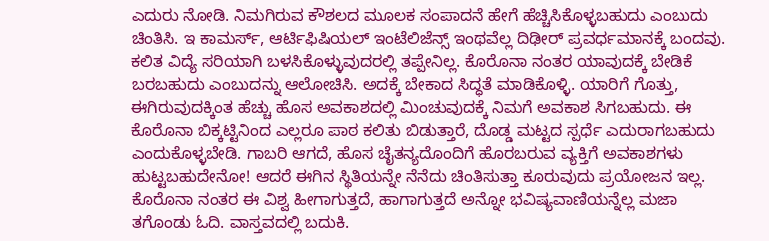ಎದುರು ನೋಡಿ. ನಿಮಗಿರುವ ಕೌಶಲದ ಮೂಲಕ ಸಂಪಾದನೆ ಹೇಗೆ ಹೆಚ್ಚಿಸಿಕೊಳ್ಳಬಹುದು ಎಂಬುದು ಚಿಂತಿಸಿ. ಇ ಕಾಮರ್ಸ್, ಆರ್ಟಿಫಿಷಿಯಲ್ ಇಂಟೆಲಿಜೆನ್ಸ್ ಇಂಥವೆಲ್ಲ ದಿಢೀರ್ ಪ್ರವರ್ಧಮಾನಕ್ಕೆ ಬಂದವು. ಕಲಿತ ವಿದ್ಯೆ ಸರಿಯಾಗಿ ಬಳಸಿಕೊಳ್ಳುವುದರಲ್ಲಿ ತಪ್ಪೇನಿಲ್ಲ. ಕೊರೊನಾ ನಂತರ ಯಾವುದಕ್ಕೆ ಬೇಡಿಕೆ ಬರಬಹುದು ಎಂಬುದನ್ನು ಆಲೋಚಿಸಿ. ಅದಕ್ಕೆ ಬೇಕಾದ ಸಿದ್ಧತೆ ಮಾಡಿಕೊಳ್ಳಿ. ಯಾರಿಗೆ ಗೊತ್ತು, ಈಗಿರುವುದಕ್ಕಿಂತ ಹೆಚ್ಚು ಹೊಸ ಅವಕಾಶದಲ್ಲಿ ಮಿಂಚುವುದಕ್ಕೆ ನಿಮಗೆ ಅವಕಾಶ ಸಿಗಬಹುದು. ಈ ಕೊರೊನಾ ಬಿಕ್ಕಟ್ಟಿನಿಂದ ಎಲ್ಲರೂ ಪಾಠ ಕಲಿತು ಬಿಡುತ್ತಾರೆ, ದೊಡ್ಡ ಮಟ್ಟದ ಸ್ಪರ್ಧೆ ಎದುರಾಗಬಹುದು ಎಂದುಕೊಳ್ಳಬೇಡಿ. ಗಾಬರಿ ಆಗದೆ, ಹೊಸ ಚೈತನ್ಯದೊಂದಿಗೆ ಹೊರಬರುವ ವ್ಯಕ್ತಿಗೆ ಅವಕಾಶಗಳು ಹುಟ್ಟಬಹುದೇನೋ! ಆದರೆ ಈಗಿನ ಸ್ಥಿತಿಯನ್ನೇ ನೆನೆದು ಚಿಂತಿಸುತ್ತಾ ಕೂರುವುದು ಪ್ರಯೋಜನ ಇಲ್ಲ. ಕೊರೊನಾ ನಂತರ ಈ ವಿಶ್ವ ಹೀಗಾಗುತ್ತದೆ, ಹಾಗಾಗುತ್ತದೆ ಅನ್ನೋ ಭವಿಷ್ಯವಾಣಿಯನ್ನೆಲ್ಲ ಮಜಾ ತಗೊಂಡು ಓದಿ. ವಾಸ್ತವದಲ್ಲಿ ಬದುಕಿ.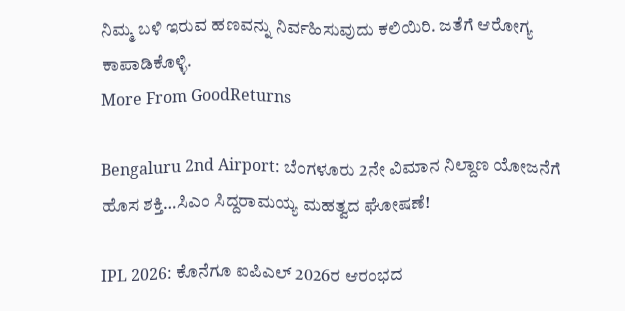ನಿಮ್ಮ ಬಳಿ ಇರುವ ಹಣವನ್ನು ನಿರ್ವಹಿಸುವುದು ಕಲಿಯಿರಿ. ಜತೆಗೆ ಆರೋಗ್ಯ ಕಾಪಾಡಿಕೊಳ್ಳಿ.
More From GoodReturns

Bengaluru 2nd Airport: ಬೆಂಗಳೂರು 2ನೇ ವಿಮಾನ ನಿಲ್ದಾಣ ಯೋಜನೆಗೆ ಹೊಸ ಶಕ್ತಿ…ಸಿಎಂ ಸಿದ್ದರಾಮಯ್ಯ ಮಹತ್ವದ ಘೋಷಣೆ!

IPL 2026: ಕೊನೆಗೂ ಐಪಿಎಲ್ 2026ರ ಆರಂಭದ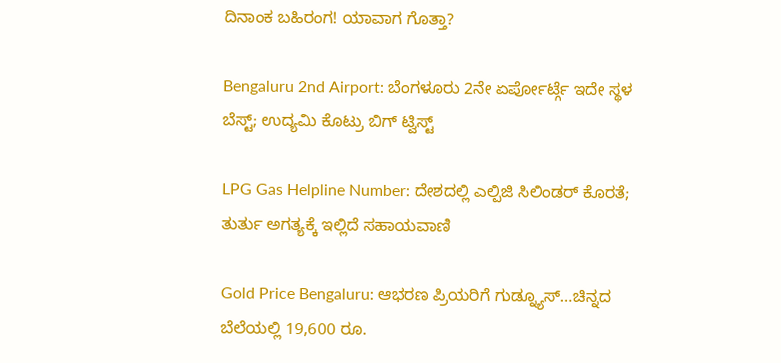ದಿನಾಂಕ ಬಹಿರಂಗ! ಯಾವಾಗ ಗೊತ್ತಾ?

Bengaluru 2nd Airport: ಬೆಂಗಳೂರು 2ನೇ ಏರ್ಪೋರ್ಟ್ಗೆ ಇದೇ ಸ್ಥಳ ಬೆಸ್ಟ್; ಉದ್ಯಮಿ ಕೊಟ್ರು ಬಿಗ್ ಟ್ವಿಸ್ಟ್

LPG Gas Helpline Number: ದೇಶದಲ್ಲಿ ಎಲ್ಪಿಜಿ ಸಿಲಿಂಡರ್ ಕೊರತೆ; ತುರ್ತು ಅಗತ್ಯಕ್ಕೆ ಇಲ್ಲಿದೆ ಸಹಾಯವಾಣಿ

Gold Price Bengaluru: ಆಭರಣ ಪ್ರಿಯರಿಗೆ ಗುಡ್ನ್ಯೂಸ್…ಚಿನ್ನದ ಬೆಲೆಯಲ್ಲಿ 19,600 ರೂ.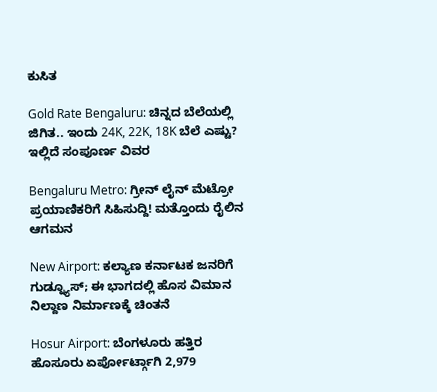ಕುಸಿತ

Gold Rate Bengaluru: ಚಿನ್ನದ ಬೆಲೆಯಲ್ಲಿ ಜಿಗಿತ.. ಇಂದು 24K, 22K, 18K ಬೆಲೆ ಎಷ್ಟು? ಇಲ್ಲಿದೆ ಸಂಪೂರ್ಣ ವಿವರ

Bengaluru Metro: ಗ್ರೀನ್ ಲೈನ್ ಮೆಟ್ರೋ ಪ್ರಯಾಣಿಕರಿಗೆ ಸಿಹಿಸುದ್ದಿ! ಮತ್ತೊಂದು ರೈಲಿನ ಆಗಮನ

New Airport: ಕಲ್ಯಾಣ ಕರ್ನಾಟಕ ಜನರಿಗೆ ಗುಡ್ನ್ಯೂಸ್; ಈ ಭಾಗದಲ್ಲಿ ಹೊಸ ವಿಮಾನ ನಿಲ್ದಾಣ ನಿರ್ಮಾಣಕ್ಕೆ ಚಿಂತನೆ

Hosur Airport: ಬೆಂಗಳೂರು ಹತ್ತಿರ ಹೊಸೂರು ಏರ್ಪೋರ್ಟ್ಗಾಗಿ 2,979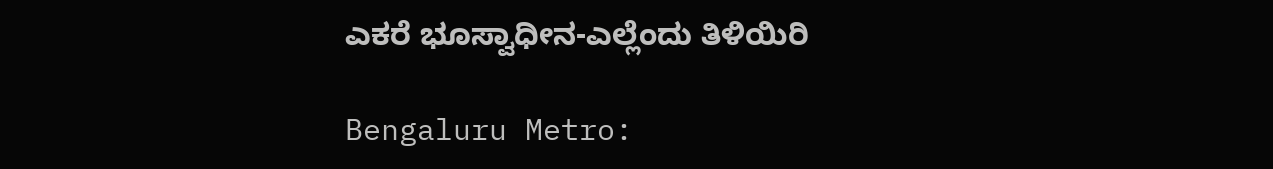ಎಕರೆ ಭೂಸ್ವಾಧೀನ-ಎಲ್ಲೆಂದು ತಿಳಿಯಿರಿ

Bengaluru Metro: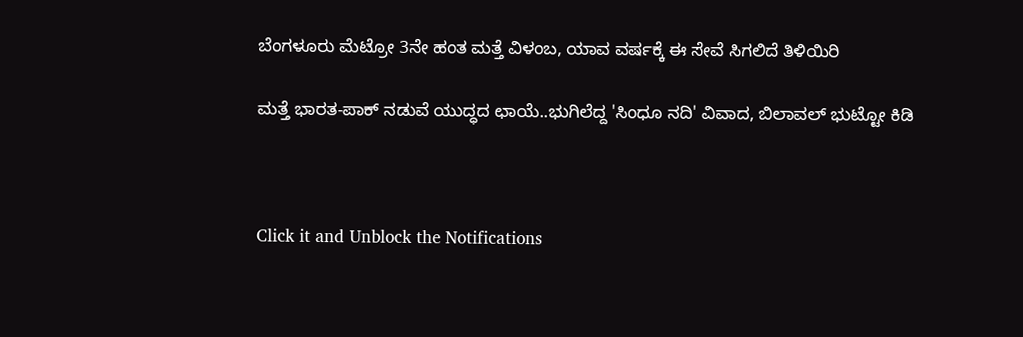ಬೆಂಗಳೂರು ಮೆಟ್ರೋ 3ನೇ ಹಂತ ಮತ್ತೆ ವಿಳಂಬ, ಯಾವ ವರ್ಷಕ್ಕೆ ಈ ಸೇವೆ ಸಿಗಲಿದೆ ತಿಳಿಯಿರಿ

ಮತ್ತೆ ಭಾರತ-ಪಾಕ್ ನಡುವೆ ಯುದ್ಧದ ಛಾಯೆ..ಭುಗಿಲೆದ್ದ 'ಸಿಂಧೂ ನದಿ' ವಿವಾದ, ಬಿಲಾವಲ್ ಭುಟ್ಟೋ ಕಿಡಿ



Click it and Unblock the Notifications